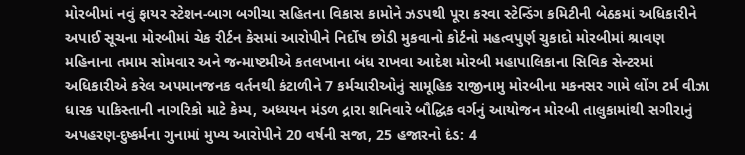મોરબીમાં નવું ફાયર સ્ટેશન-બાગ બગીચા સહિતના વિકાસ કામોને ઝડપથી પૂરા કરવા સ્ટેન્ડિંગ કમિટીની બેઠકમાં અધિકારીને અપાઈ સૂચના મોરબીમાં ચેક રીર્ટન કેસમાં આરોપીને નિર્દોષ છોડી મુકવાનો કોર્ટનો મહત્વપુર્ણ ચુકાદો મોરબીમાં શ્રાવણ મહિનાના તમામ સોમવાર અને જન્માષ્ટમીએ કતલખાના બંધ રાખવા આદેશ મોરબી મહાપાલિકાના સિવિક સેન્ટરમાં અધિકારીએ કરેલ અપમાનજનક વર્તનથી કંટાળીને 7 કર્મચારીઓનું સામૂહિક રાજીનામુ મોરબીના મકનસર ગામે લોંગ ટર્મ વીઝા ધારક પાકિસ્તાની નાગરિકો માટે કેમ્પ, અધ્યયન મંડળ દ્રારા શનિવારે બૌદ્ધિક વર્ગનું આયોજન મોરબી તાલુકામાંથી સગીરાનું અપહરણ-દુષ્કર્મના ગુનામાં મુખ્ય આરોપીને 20 વર્ષની સજા, 25 હજારનો દંડ: 4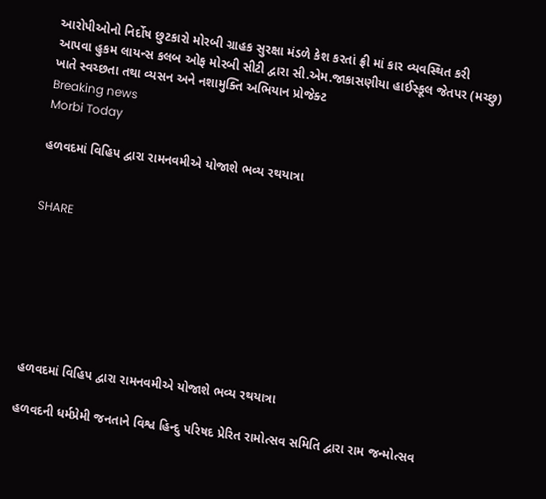આરોપીઓનો નિર્દોષ છુટકારો મોરબી ગ્રાહક સુરક્ષા મંડળે કેશ કરતાં ફ્રી માં કાર વ્યવસ્થિત કરી આપવા હુકમ લાયન્સ કલબ ઓફ મોરબી સીટી દ્વારા સી.એમ.જાકાસણીયા હાઈસ્કૂલ જેતપર (મચ્છુ) ખાતે સ્વચ્છતા તથા વ્યસન અને નશામુક્તિ અભિયાન પ્રોજેક્ટ
Breaking news
Morbi Today

હળવદમાં વિહિપ દ્વારા રામનવમીએ યોજાશે ભવ્ય રથયાત્રા


SHARE







હળવદમાં વિહિપ દ્વારા રામનવમીએ યોજાશે ભવ્ય રથયાત્રા

હળવદની ધર્મપ્રેમી જનતાને વિશ્વ હિન્દુ પરિષદ પ્રેરિત રામોત્સવ સમિતિ દ્વારા રામ જન્મોત્સવ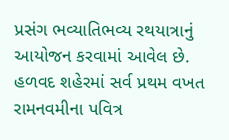પ્રસંગ ભવ્યાતિભવ્ય રથયાત્રાનું આયોજન કરવામાં આવેલ છે. હળવદ શહેરમાં સર્વ પ્રથમ વખત રામનવમીના પવિત્ર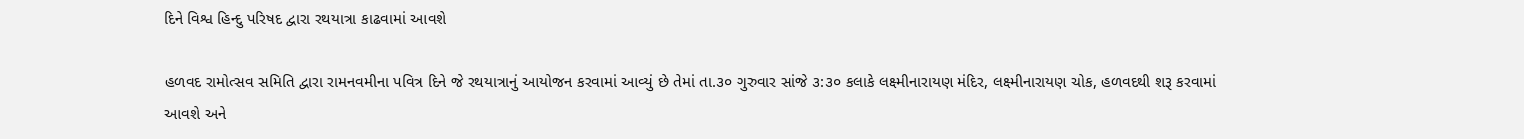દિને વિશ્વ હિન્દુ પરિષદ દ્વારા રથયાત્રા કાઢવામાં આવશે

હળવદ રામોત્સવ સમિતિ દ્વારા રામનવમીના પવિત્ર દિને જે રથયાત્રાનું આયોજન કરવામાં આવ્યું છે તેમાં તા.૩૦ ગુરુવાર સાંજે ૩:૩૦ કલાકે લક્ષ્મીનારાયણ મંદિર, લક્ષ્મીનારાયણ ચોક, હળવદથી શરૂ કરવામાં આવશે અને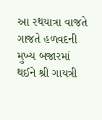આ રથયાત્રા વાજતે ગાજતે હળવદની મુખ્ય બજારમાં થઈને શ્રી ગાયત્રી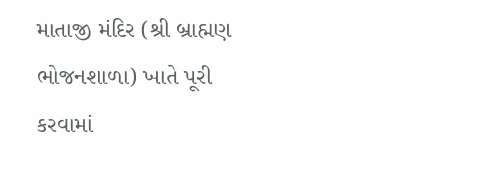માતાજી મંદિર (શ્રી બ્રાહ્મણ ભોજનશાળા) ખાતે પૂરી કરવામાં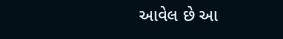આવેલ છે આ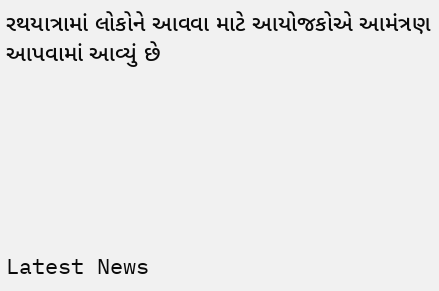રથયાત્રામાં લોકોને આવવા માટે આયોજકોએ આમંત્રણ આપવામાં આવ્યું છે






Latest News